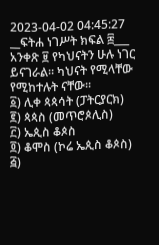2023-04-02 04:45:27
__ፍትሐ ነገሥት ክፍል ፰___
አንቀጽ ፱ የካህናትን ሁሉ ነገር ይናገራል። ካህናት የሚላቸው የሚከተሉት ናቸው።
፩) ሊቀ ጳጳሳት (ፓትርያርክ)
፪) ጳጳስ (መጥሮጶሊስ)
፫) ኤጲስ ቆጶስ
፬) ቆሞስ (ኮሬ ኤጲስ ቆጶስ)
፭)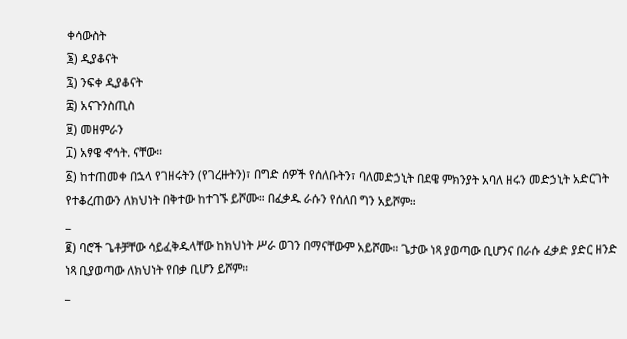ቀሳውስት
፮) ዲያቆናት
፯) ንፍቀ ዲያቆናት
፰) አናጉንስጢስ
፱) መዘምራን
፲) አፃዌ ኆኅት. ናቸው።
፩) ከተጠመቀ በኋላ የገዘሩትን (የገረዙትን)፣ በግድ ሰዎች የሰለቡትን፣ ባለመድኃኒት በደዌ ምክንያት አባለ ዘሩን መድኃኒት አድርገት የተቆረጠውን ለክህነት በቅተው ከተገኙ ይሾሙ። በፈቃዱ ራሱን የሰለበ ግን አይሾም።
_
፪) ባሮች ጌቶቻቸው ሳይፈቅዱላቸው ከክህነት ሥራ ወገን በማናቸውም አይሾሙ። ጌታው ነጻ ያወጣው ቢሆንና በራሱ ፈቃድ ያድር ዘንድ ነጻ ቢያወጣው ለክህነት የበቃ ቢሆን ይሾም።
_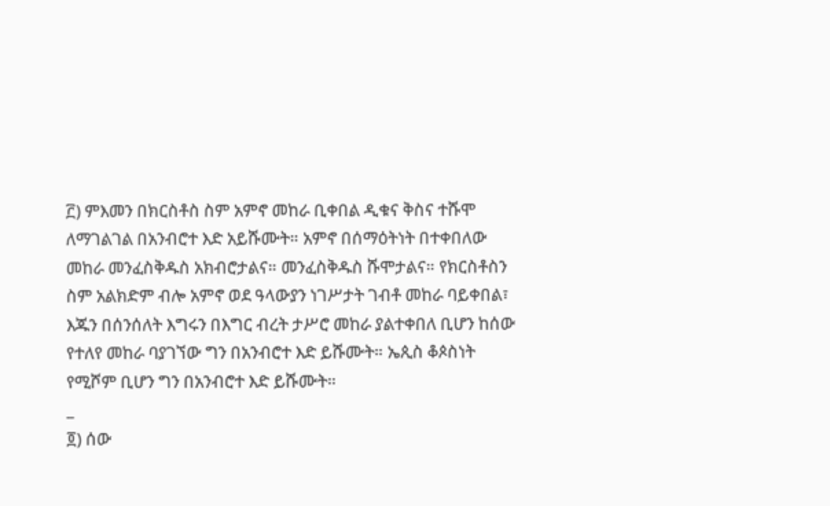፫) ምእመን በክርስቶስ ስም አምኖ መከራ ቢቀበል ዲቁና ቅስና ተሹሞ ለማገልገል በአንብሮተ እድ አይሹሙት። አምኖ በሰማዕትነት በተቀበለው መከራ መንፈስቅዱስ አክብሮታልና። መንፈስቅዱስ ሹሞታልና። የክርስቶስን ስም አልክድም ብሎ አምኖ ወደ ዓላውያን ነገሥታት ገብቶ መከራ ባይቀበል፣ እጁን በሰንሰለት እግሩን በእግር ብረት ታሥሮ መከራ ያልተቀበለ ቢሆን ከሰው የተለየ መከራ ባያገኘው ግን በአንብሮተ እድ ይሹሙት። ኤጲስ ቆጶስነት የሚሾም ቢሆን ግን በአንብሮተ እድ ይሹሙት።
_
፬) ሰው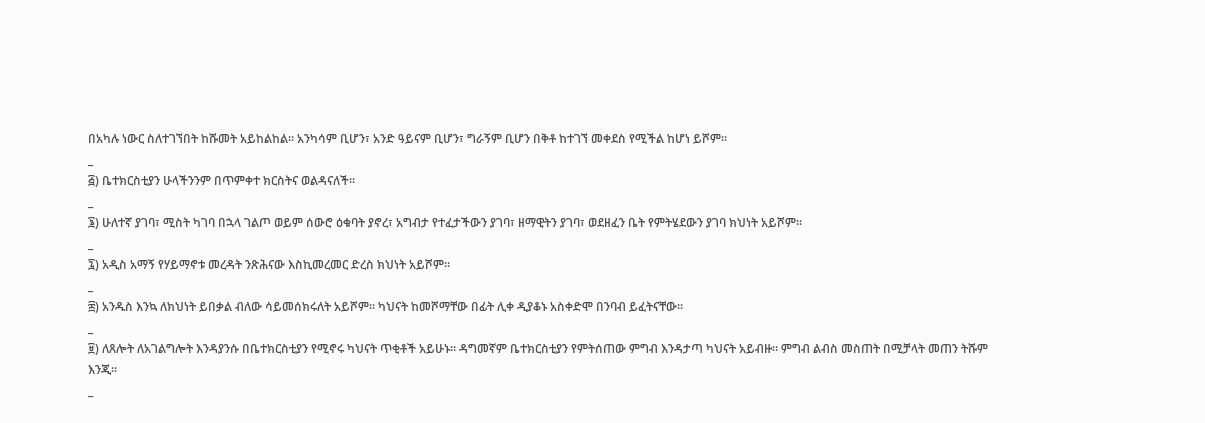በአካሉ ነውር ስለተገኘበት ከሹመት አይከልከል። አንካሳም ቢሆን፣ አንድ ዓይናም ቢሆን፣ ግራኝም ቢሆን በቅቶ ከተገኘ መቀደስ የሚችል ከሆነ ይሾም።
_
፭) ቤተክርስቲያን ሁላችንንም በጥምቀተ ክርስትና ወልዳናለች።
_
፮) ሁለተኛ ያገባ፣ ሚስት ካገባ በኋላ ገልጦ ወይም ሰውሮ ዕቁባት ያኖረ፣ አግብታ የተፈታችውን ያገባ፣ ዘማዊትን ያገባ፣ ወደዘፈን ቤት የምትሄደውን ያገባ ክህነት አይሾም።
_
፯) አዲስ አማኝ የሃይማኖቱ መረዳት ንጽሕናው እስኪመረመር ድረስ ክህነት አይሾም።
_
፰) አንዱስ እንኳ ለክህነት ይበቃል ብለው ሳይመሰክሩለት አይሾም። ካህናት ከመሾማቸው በፊት ሊቀ ዲያቆኑ አስቀድሞ በንባብ ይፈትናቸው።
_
፱) ለጸሎት ለአገልግሎት እንዳያንሱ በቤተክርስቲያን የሚኖሩ ካህናት ጥቂቶች አይሁኑ። ዳግመኛም ቤተክርስቲያን የምትሰጠው ምግብ እንዳታጣ ካህናት አይብዙ። ምግብ ልብስ መስጠት በሚቻላት መጠን ትሹም እንጂ።
_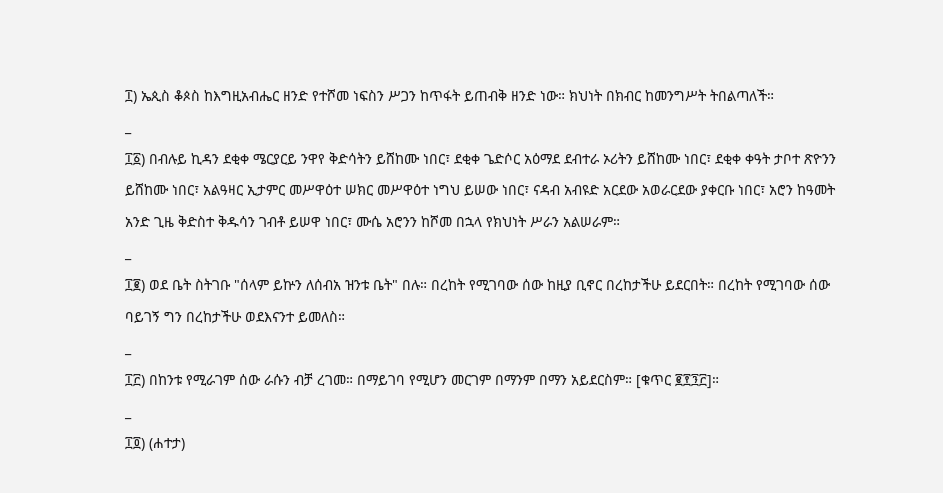፲) ኤጲስ ቆጶስ ከእግዚአብሔር ዘንድ የተሾመ ነፍስን ሥጋን ከጥፋት ይጠብቅ ዘንድ ነው። ክህነት በክብር ከመንግሥት ትበልጣለች።
_
፲፩) በብሉይ ኪዳን ደቂቀ ሜርያርይ ንዋየ ቅድሳትን ይሸከሙ ነበር፣ ደቂቀ ጌድሶር አዕማደ ደብተራ ኦሪትን ይሸከሙ ነበር፣ ደቂቀ ቀዓት ታቦተ ጽዮንን ይሸከሙ ነበር፣ አልዓዛር ኢታምር መሥዋዕተ ሠክር መሥዋዕተ ነግህ ይሠው ነበር፣ ናዳብ አብዩድ አርደው አወራርደው ያቀርቡ ነበር፣ አሮን ከዓመት አንድ ጊዜ ቅድስተ ቅዱሳን ገብቶ ይሠዋ ነበር፣ ሙሴ አሮንን ከሾመ በኋላ የክህነት ሥራን አልሠራም።
_
፲፪) ወደ ቤት ስትገቡ "ሰላም ይኵን ለሰብአ ዝንቱ ቤት" በሉ። በረከት የሚገባው ሰው ከዚያ ቢኖር በረከታችሁ ይደርበት። በረከት የሚገባው ሰው ባይገኝ ግን በረከታችሁ ወደእናንተ ይመለስ።
_
፲፫) በከንቱ የሚራገም ሰው ራሱን ብቻ ረገመ። በማይገባ የሚሆን መርገም በማንም በማን አይደርስም። [ቁጥር ፪፻፺፫]።
_
፲፬) (ሐተታ)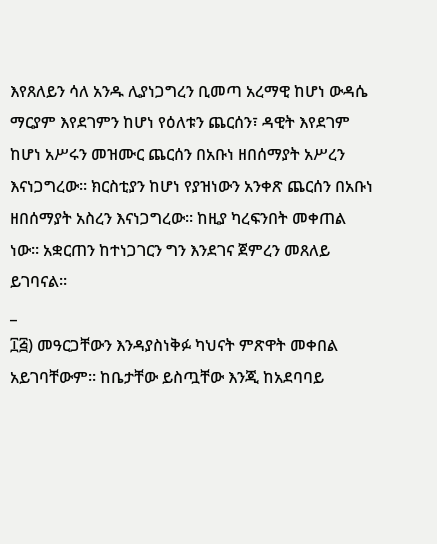እየጸለይን ሳለ አንዱ ሊያነጋግረን ቢመጣ አረማዊ ከሆነ ውዳሴ ማርያም እየደገምን ከሆነ የዕለቱን ጨርሰን፣ ዳዊት እየደገም ከሆነ አሥሩን መዝሙር ጨርሰን በአቡነ ዘበሰማያት አሥረን እናነጋግረው። ክርስቲያን ከሆነ የያዝነውን አንቀጽ ጨርሰን በአቡነ ዘበሰማያት አስረን እናነጋግረው። ከዚያ ካረፍንበት መቀጠል ነው። አቋርጠን ከተነጋገርን ግን እንደገና ጀምረን መጸለይ ይገባናል።
_
፲፭) መዓርጋቸውን እንዳያስነቅፉ ካህናት ምጽዋት መቀበል አይገባቸውም። ከቤታቸው ይስጧቸው እንጂ ከአደባባይ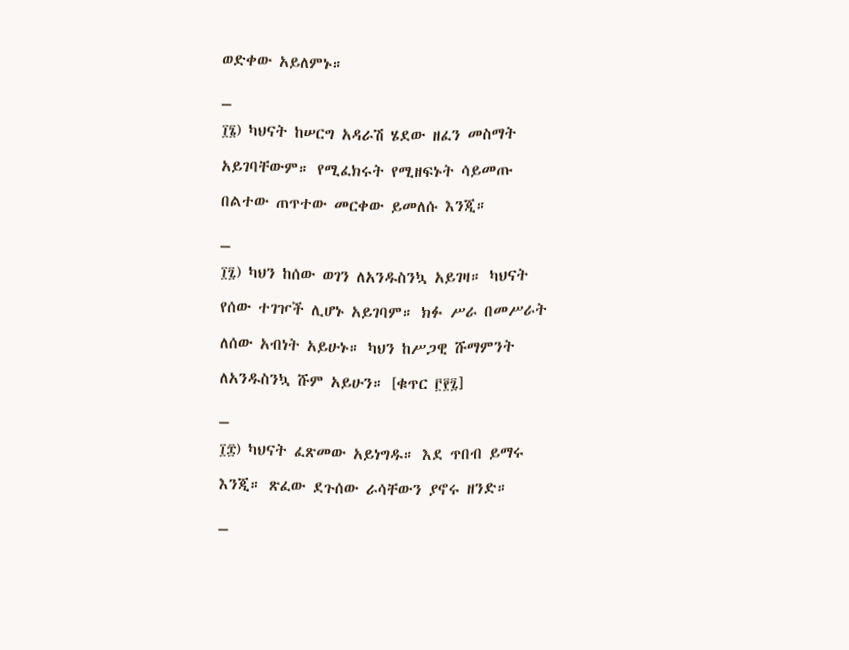ወድቀው አይለምኑ።
_
፲፮) ካህናት ከሠርግ አዳራሽ ሄደው ዘፈን መስማት አይገባቸውም። የሚፈክሩት የሚዘፍኑት ሳይመጡ በልተው ጠጥተው መርቀው ይመለሱ እንጂ።
_
፲፯) ካህን ከሰው ወገን ለአንዱስንኳ አይገዛ። ካህናት የሰው ተገዦች ሊሆኑ አይገባም። ክፉ ሥራ በመሥራት ለሰው አብነት አይሁኑ። ካህን ከሥጋዊ ሹማምንት ለአንዱስንኳ ሹም አይሁን። [ቁጥር ፫፻፯]
_
፲፰) ካህናት ፈጽመው አይነግዱ። እደ ጥበብ ይማሩ እንጂ። ጽፈው ደጉሰው ራሳቸውን ያኖሩ ዘንድ።
_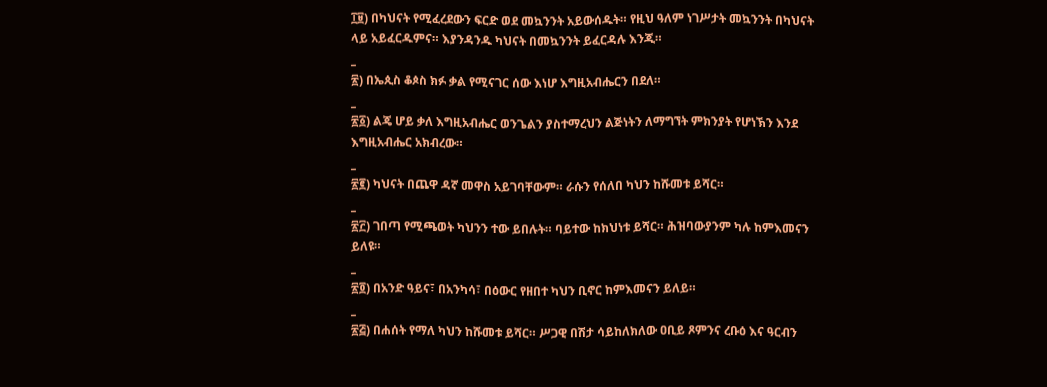፲፱) በካህናት የሚፈረደውን ፍርድ ወደ መኳንንት አይውሰዱት። የዚህ ዓለም ነገሥታት መኳንንት በካህናት ላይ አይፈርዱምና። እያንዳንዱ ካህናት በመኳንንት ይፈርዳሉ እንጂ።
_
፳) በኤጲስ ቆጶስ ክፉ ቃል የሚናገር ሰው እነሆ እግዚአብሔርን በደለ።
_
፳፩) ልጄ ሆይ ቃለ እግዚአብሔር ወንጌልን ያስተማረህን ልጅነትን ለማግኘት ምክንያት የሆነኽን እንደ እግዚአብሔር አክብረው።
_
፳፪) ካህናት በጨዋ ዳኛ መዋስ አይገባቸውም። ራሱን የሰለበ ካህን ከሹመቱ ይሻር።
_
፳፫) ገበጣ የሚጫወት ካህንን ተው ይበሉት። ባይተው ከክህነቱ ይሻር። ሕዝባውያንም ካሉ ከምእመናን ይለዩ።
_
፳፬) በአንድ ዓይና፣ በአንካሳ፣ በዕውር የዘበተ ካህን ቢኖር ከምእመናን ይለይ።
_
፳፭) በሐሰት የማለ ካህን ከሹመቱ ይሻር። ሥጋዊ በሽታ ሳይከለክለው ዐቢይ ጾምንና ረቡዕ እና ዓርብን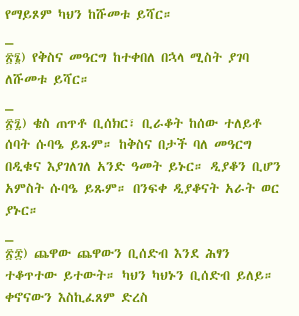የማይጾም ካህን ከሹመቱ ይሻር።
_
፳፮) የቅስና መዓርግ ከተቀበለ በኋላ ሚስት ያገባ ለሹመቱ ይሻር።
_
፳፯) ቄስ ጠጥቶ ቢሰክር፣ ቢራቆት ከሰው ተለይቶ ሰባት ሱባዔ ይጹም። ከቅስና በታች ባለ መዓርግ በዲቁና እያገለገለ አንድ ዓመት ይኑር። ዲያቆን ቢሆን አምስት ሱባዔ ይጹም። በንፍቀ ዲያቆናት አራት ወር ያኑር።
_
፳፰) ጨዋው ጨዋውን ቢሰድብ እንደ ሕፃን ተቆጥተው ይተውት። ካህን ካህኑን ቢሰድብ ይለይ። ቀኖናውን እስኪፈጸም ድረስ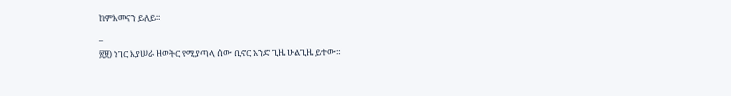ከምእመናን ይለይ።
_
፳፱) ነገር እያሠራ ዘወትር የሚያጣላ ሰው ቢኖር አንድ ጊዜ ሁልጊዜ ይተው።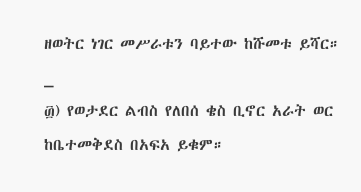ዘወትር ነገር መሥራቱን ባይተው ከሹመቱ ይሻር።
_
፴) የወታደር ልብስ የለበሰ ቄስ ቢኖር አራት ወር ከቤተመቅደስ በአፍአ ይቁም።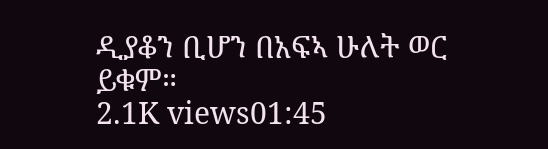ዲያቆን ቢሆን በአፍኣ ሁለት ወር ይቁም።
2.1K views01:45